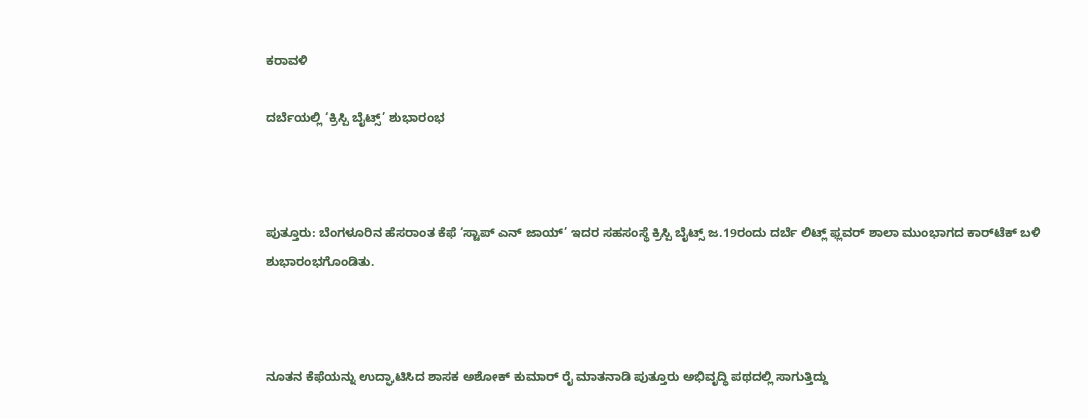ಕರಾವಳಿ

ದರ್ಬೆಯಲ್ಲಿ ‘ಕ್ರಿಸ್ಪಿ ಬೈಟ್ಸ್’ ಶುಭಾರಂಭ



ಪುತ್ತೂರು: ಬೆಂಗಳೂರಿನ ಹೆಸರಾಂತ ಕೆಫೆ ‘ಸ್ಟಾಪ್ ಎನ್ ಜಾಯ್’ ಇದರ ಸಹಸಂಸ್ಥೆ ಕ್ರಿಸ್ಪಿ ಬೈಟ್ಸ್ ಜ.19ರಂದು ದರ್ಬೆ ಲಿಟ್ಲ್ ಫ್ಲವರ್ ಶಾಲಾ ಮುಂಭಾಗದ ಕಾರ್‌ಟೆಕ್ ಬಳಿ ಶುಭಾರಂಭಗೊಂಡಿತು.



ನೂತನ ಕೆಫೆಯನ್ನು ಉದ್ಘಾಟಿಸಿದ ಶಾಸಕ ಅಶೋಕ್ ಕುಮಾರ್ ರೈ ಮಾತನಾಡಿ ಪುತ್ತೂರು ಅಭಿವೃದ್ಧಿ ಪಥದಲ್ಲಿ ಸಾಗುತ್ತಿದ್ದು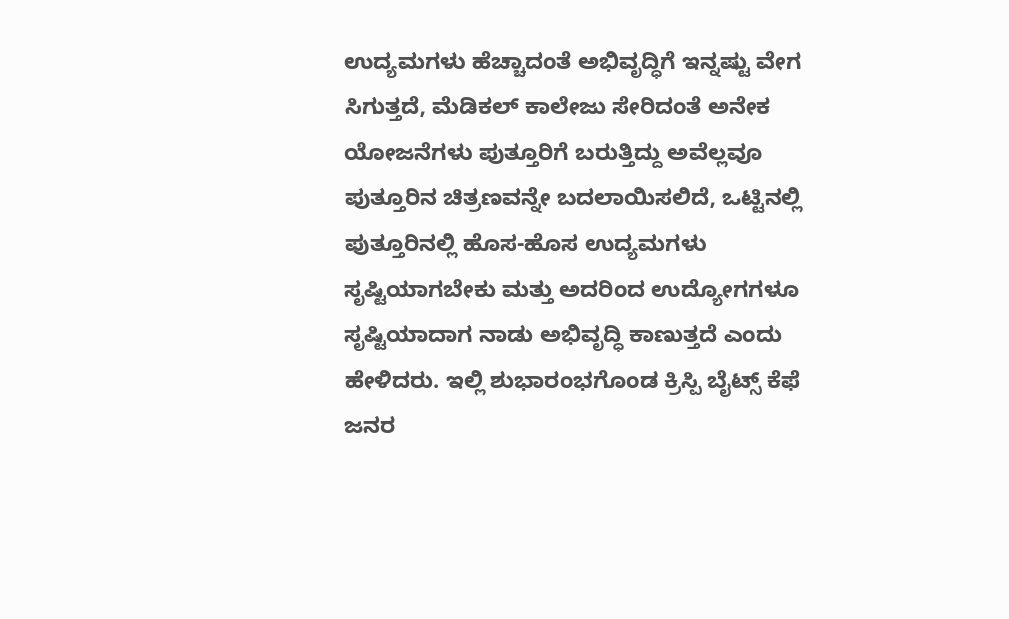ಉದ್ಯಮಗಳು ಹೆಚ್ಚಾದಂತೆ ಅಭಿವೃದ್ಧಿಗೆ ಇನ್ನಷ್ಟು ವೇಗ ಸಿಗುತ್ತದೆ, ಮೆಡಿಕಲ್ ಕಾಲೇಜು ಸೇರಿದಂತೆ ಅನೇಕ ಯೋಜನೆಗಳು ಪುತ್ತೂರಿಗೆ ಬರುತ್ತಿದ್ದು ಅವೆಲ್ಲವೂ ಪುತ್ತೂರಿನ ಚಿತ್ರಣವನ್ನೇ ಬದಲಾಯಿಸಲಿದೆ, ಒಟ್ಟಿನಲ್ಲಿ ಪುತ್ತೂರಿನಲ್ಲಿ ಹೊಸ-ಹೊಸ ಉದ್ಯಮಗಳು ಸೃಷ್ಟಿಯಾಗಬೇಕು ಮತ್ತು ಅದರಿಂದ ಉದ್ಯೋಗಗಳೂ ಸೃಷ್ಟಿಯಾದಾಗ ನಾಡು ಅಭಿವೃದ್ಧಿ ಕಾಣುತ್ತದೆ ಎಂದು ಹೇಳಿದರು. ಇಲ್ಲಿ ಶುಭಾರಂಭಗೊಂಡ ಕ್ರಿಸ್ಪಿ ಬೈಟ್ಸ್ ಕೆಫೆ ಜನರ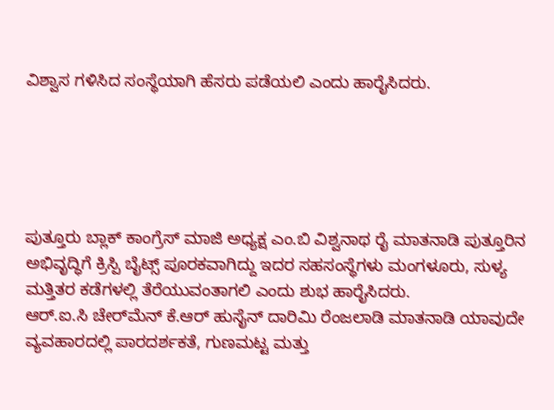ವಿಶ್ವಾಸ ಗಳಿಸಿದ ಸಂಸ್ಥೆಯಾಗಿ ಹೆಸರು ಪಡೆಯಲಿ ಎಂದು ಹಾರೈಸಿದರು.





ಪುತ್ತೂರು ಬ್ಲಾಕ್ ಕಾಂಗ್ರೆಸ್ ಮಾಜಿ ಅಧ್ಯಕ್ಷ ಎಂ.ಬಿ ವಿಶ್ವನಾಥ ರೈ ಮಾತನಾಡಿ ಪುತ್ತೂರಿನ ಅಭಿವೃದ್ಧಿಗೆ ಕ್ರಿಸ್ಪಿ ಬೈಟ್ಸ್ ಪೂರಕವಾಗಿದ್ದು ಇದರ ಸಹಸಂಸ್ಥೆಗಳು ಮಂಗಳೂರು, ಸುಳ್ಯ ಮತ್ತಿತರ ಕಡೆಗಳಲ್ಲಿ ತೆರೆಯುವಂತಾಗಲಿ ಎಂದು ಶುಭ ಹಾರೈಸಿದರು.
ಆರ್.ಐ.ಸಿ ಚೇರ್‌ಮೆನ್ ಕೆ.ಆರ್ ಹುಸೈನ್ ದಾರಿಮಿ ರೆಂಜಲಾಡಿ ಮಾತನಾಡಿ ಯಾವುದೇ ವ್ಯವಹಾರದಲ್ಲಿ ಪಾರದರ್ಶಕತೆ, ಗುಣಮಟ್ಟ ಮತ್ತು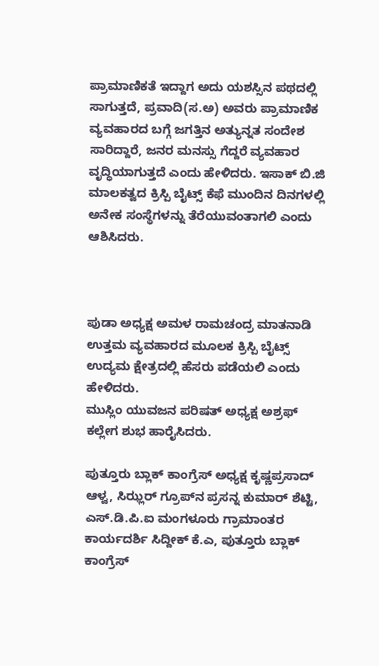ಪ್ರಾಮಾಣಿಕತೆ ಇದ್ದಾಗ ಅದು ಯಶಸ್ಸಿನ ಪಥದಲ್ಲಿ ಸಾಗುತ್ತದೆ, ಪ್ರವಾದಿ(ಸ.ಅ) ಅವರು ಪ್ರಾಮಾಣಿಕ ವ್ಯವಹಾರದ ಬಗ್ಗೆ ಜಗತ್ತಿನ ಅತ್ಯುನ್ನತ ಸಂದೇಶ ಸಾರಿದ್ದಾರೆ, ಜನರ ಮನಸ್ಸು ಗೆದ್ದರೆ ವ್ಯವಹಾರ ವೃದ್ಧಿಯಾಗುತ್ತದೆ ಎಂದು ಹೇಳಿದರು. ಇಸಾಕ್ ಬಿ.ಜಿ ಮಾಲಕತ್ವದ ಕ್ರಿಸ್ಪಿ ಬೈಟ್ಸ್ ಕೆಫೆ ಮುಂದಿನ ದಿನಗಳಲ್ಲಿ ಅನೇಕ ಸಂಸ್ಥೆಗಳನ್ನು ತೆರೆಯುವಂತಾಗಲಿ ಎಂದು ಆಶಿಸಿದರು.



ಪುಡಾ ಅಧ್ಯಕ್ಷ ಅಮಳ ರಾಮಚಂದ್ರ ಮಾತನಾಡಿ ಉತ್ತಮ ವ್ಯವಹಾರದ ಮೂಲಕ ಕ್ರಿಸ್ಪಿ ಬೈಟ್ಸ್ ಉದ್ಯಮ ಕ್ಷೇತ್ರದಲ್ಲಿ ಹೆಸರು ಪಡೆಯಲಿ ಎಂದು ಹೇಳಿದರು.
ಮುಸ್ಲಿಂ ಯುವಜನ ಪರಿಷತ್ ಅಧ್ಯಕ್ಷ ಅಶ್ರಫ್ ಕಲ್ಲೇಗ ಶುಭ ಹಾರೈಸಿದರು.

ಪುತ್ತೂರು ಬ್ಲಾಕ್ ಕಾಂಗ್ರೆಸ್ ಅಧ್ಯಕ್ಷ ಕೃಷ್ಣಪ್ರಸಾದ್ ಆಳ್ವ, ಸಿಝ್ಲರ್ ಗ್ರೂಪ್‌ನ ಪ್ರಸನ್ನ ಕುಮಾರ್ ಶೆಟ್ಟಿ, ಎಸ್.ಡಿ.ಪಿ.ಐ ಮಂಗಳೂರು ಗ್ರಾಮಾಂತರ ಕಾರ್ಯದರ್ಶಿ ಸಿದ್ದೀಕ್ ಕೆ.ಎ, ಪುತ್ತೂರು ಬ್ಲಾಕ್ ಕಾಂಗ್ರೆಸ್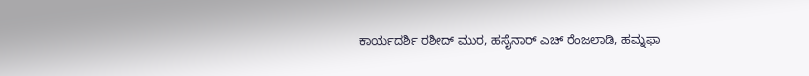ಕಾರ್ಯದರ್ಶಿ ರಶೀದ್ ಮುರ, ಹಸೈನಾರ್ ಎಚ್ ರೆಂಜಲಾಡಿ, ಹಮ್ನಫಾ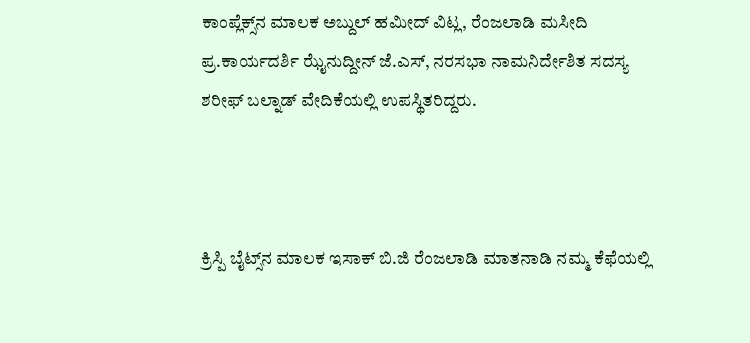ಕಾಂಪ್ಲೆಕ್ಸ್‌ನ ಮಾಲಕ ಅಬ್ದುಲ್ ಹಮೀದ್ ವಿಟ್ಲ, ರೆಂಜಲಾಡಿ ಮಸೀದಿ ಪ್ರ.ಕಾರ್ಯದರ್ಶಿ ಝೈನುದ್ದೀನ್ ಜೆ.ಎಸ್, ನರಸಭಾ ನಾಮನಿರ್ದೇಶಿತ ಸದಸ್ಯ ಶರೀಫ್ ಬಲ್ನಾಡ್ ವೇದಿಕೆಯಲ್ಲಿ ಉಪಸ್ಥಿತರಿದ್ದರು.



ಕ್ರಿಸ್ಪಿ ಬೈಟ್ಸ್‌ನ ಮಾಲಕ ಇಸಾಕ್ ಬಿ.ಜಿ ರೆಂಜಲಾಡಿ ಮಾತನಾಡಿ ನಮ್ಮ ಕೆಫೆಯಲ್ಲಿ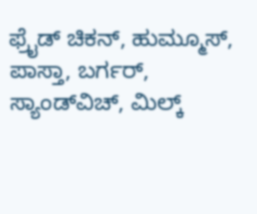ಫ್ರೈಡ್ ಚಿಕನ್, ಹುಮ್ಮೂಸ್, ಪಾಸ್ತಾ, ಬರ್ಗರ್, ಸ್ಯಾಂಡ್‌ವಿಚ್, ಮಿಲ್ಕ್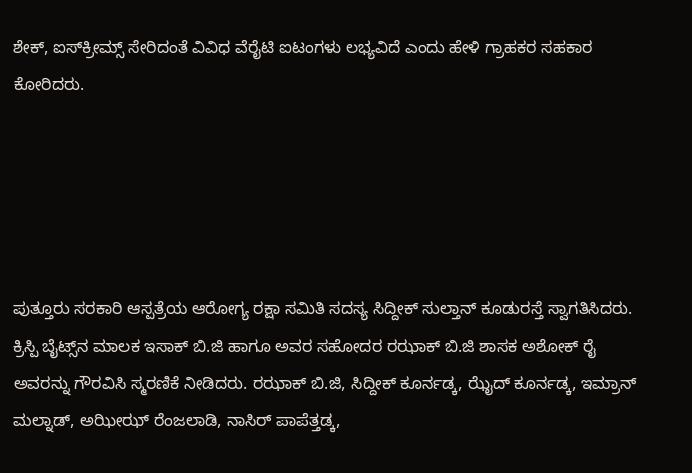ಶೇಕ್, ಐಸ್‌ಕ್ರೀಮ್ಸ್ ಸೇರಿದಂತೆ ವಿವಿಧ ವೆರೈಟಿ ಐಟಂಗಳು ಲಭ್ಯವಿದೆ ಎಂದು ಹೇಳಿ ಗ್ರಾಹಕರ ಸಹಕಾರ ಕೋರಿದರು.





ಪುತ್ತೂರು ಸರಕಾರಿ ಆಸ್ಪತ್ರೆಯ ಆರೋಗ್ಯ ರಕ್ಷಾ ಸಮಿತಿ ಸದಸ್ಯ ಸಿದ್ದೀಕ್ ಸುಲ್ತಾನ್ ಕೂಡುರಸ್ತೆ ಸ್ವಾಗತಿಸಿದರು. ಕ್ರಿಸ್ಪಿ ಬೈಟ್ಸ್‌ನ ಮಾಲಕ ಇಸಾಕ್ ಬಿ.ಜಿ ಹಾಗೂ ಅವರ ಸಹೋದರ ರಝಾಕ್ ಬಿ.ಜಿ ಶಾಸಕ ಅಶೋಕ್ ರೈ ಅವರನ್ನು ಗೌರವಿಸಿ ಸ್ಮರಣಿಕೆ ನೀಡಿದರು. ರಝಾಕ್ ಬಿ.ಜಿ, ಸಿದ್ದೀಕ್ ಕೂರ್ನಡ್ಕ, ಝೈದ್ ಕೂರ್ನಡ್ಕ, ಇಮ್ರಾನ್ ಮಲ್ನಾಡ್, ಅಝೀಝ್ ರೆಂಜಲಾಡಿ, ನಾಸಿರ್ ಪಾಪೆತ್ತಡ್ಕ,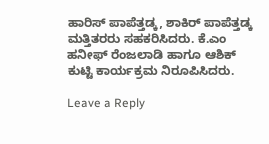ಹಾರಿಸ್ ಪಾಪೆತ್ತಡ್ಕ, ಶಾಕಿರ್ ಪಾಪೆತ್ತಡ್ಕ ಮತ್ತಿತರರು ಸಹಕರಿಸಿದರು. ಕೆ.ಎಂ ಹನೀಫ್ ರೆಂಜಲಾಡಿ ಹಾಗೂ ಆಶಿಕ್ ಕುಟ್ಟಿ ಕಾರ್ಯಕ್ರಮ ನಿರೂಪಿಸಿದರು.

Leave a Reply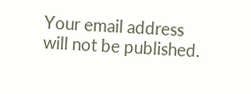Your email address will not be published.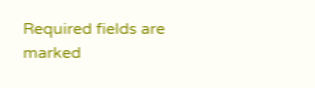Required fields are marked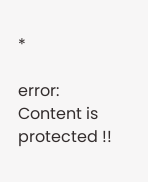*

error: Content is protected !!